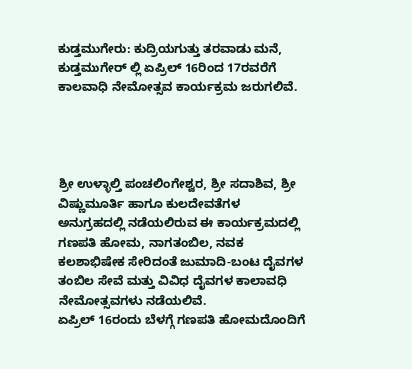ಕುಡ್ತಮುಗೇರು: ಕುದ್ರಿಯಗುತ್ತು ತರವಾಡು ಮನೆ, ಕುಡ್ತಮುಗೇರ್ ಲ್ಲಿ ಏಪ್ರಿಲ್ 16ರಿಂದ 17ರವರೆಗೆ ಕಾಲವಾಧಿ ನೇಮೋತ್ಸವ ಕಾರ್ಯಕ್ರಮ ಜರುಗಲಿವೆ.




ಶ್ರೀ ಉಳ್ಳಾಲ್ತಿ ಪಂಚಲಿಂಗೇಶ್ವರ, ಶ್ರೀ ಸದಾಶಿವ, ಶ್ರೀ ವಿಷ್ಣುಮೂರ್ತಿ ಹಾಗೂ ಕುಲದೇವತೆಗಳ ಅನುಗ್ರಹದಲ್ಲಿ ನಡೆಯಲಿರುವ ಈ ಕಾರ್ಯಕ್ರಮದಲ್ಲಿ ಗಣಪತಿ ಹೋಮ, ನಾಗತಂಬಿಲ, ನವಕ ಕಲಶಾಭಿಷೇಕ ಸೇರಿದಂತೆ ಜುಮಾದಿ-ಬಂಟ ದೈವಗಳ ತಂಬಿಲ ಸೇವೆ ಮತ್ತು ವಿವಿಧ ದೈವಗಳ ಕಾಲಾವಧಿ ನೇಮೋತ್ಸವಗಳು ನಡೆಯಲಿವೆ.
ಏಪ್ರಿಲ್ 16ರಂದು ಬೆಳಗ್ಗೆ ಗಣಪತಿ ಹೋಮದೊಂದಿಗೆ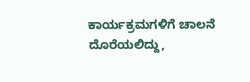ಕಾರ್ಯಕ್ರಮಗಳಿಗೆ ಚಾಲನೆ ದೊರೆಯಲಿದ್ದು,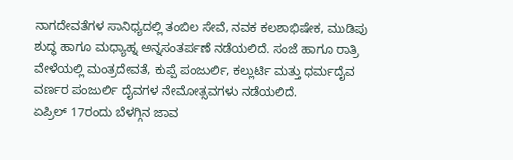ನಾಗದೇವತೆಗಳ ಸಾನಿಧ್ಯದಲ್ಲಿ ತಂಬಿಲ ಸೇವೆ, ನವಕ ಕಲಶಾಭಿಷೇಕ, ಮುಡಿಪು ಶುದ್ಧ ಹಾಗೂ ಮಧ್ಯಾಹ್ನ ಅನ್ನಸಂತರ್ಪಣೆ ನಡೆಯಲಿದೆ. ಸಂಜೆ ಹಾಗೂ ರಾತ್ರಿ ವೇಳೆಯಲ್ಲಿ ಮಂತ್ರದೇವತೆ, ಕುಪ್ಪೆ ಪಂಜುರ್ಲಿ, ಕಲ್ಲುರ್ಟಿ ಮತ್ತು ಧರ್ಮದೈವ ವರ್ಣರ ಪಂಜುರ್ಲಿ ದೈವಗಳ ನೇಮೋತ್ಸವಗಳು ನಡೆಯಲಿದೆ.
ಏಪ್ರಿಲ್ 17ರಂದು ಬೆಳಗ್ಗಿನ ಜಾವ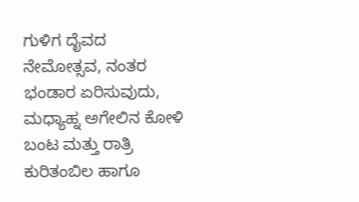ಗುಳಿಗ ದೈವದ ನೇಮೋತ್ಸವ, ನಂತರ ಭಂಡಾರ ಏರಿಸುವುದು, ಮಧ್ಯಾಹ್ನ ಅಗೇಲಿನ ಕೋಳಿ ಬಂಟ ಮತ್ತು ರಾತ್ರಿ ಕುರಿತಂಬಿಲ ಹಾಗೂ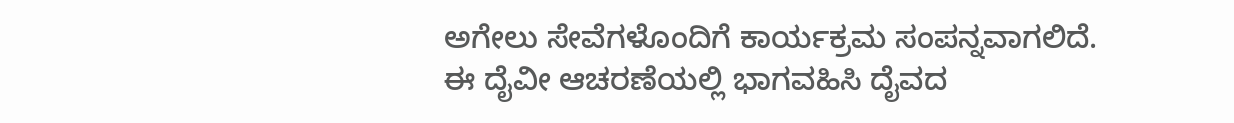ಅಗೇಲು ಸೇವೆಗಳೊಂದಿಗೆ ಕಾರ್ಯಕ್ರಮ ಸಂಪನ್ನವಾಗಲಿದೆ.
ಈ ದೈವೀ ಆಚರಣೆಯಲ್ಲಿ ಭಾಗವಹಿಸಿ ದೈವದ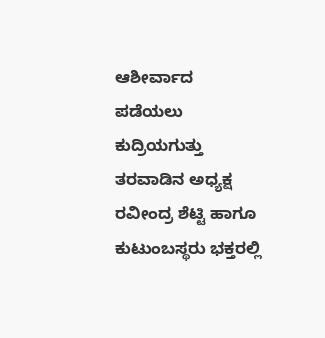ಆಶೀರ್ವಾದ ಪಡೆಯಲು ಕುದ್ರಿಯಗುತ್ತು ತರವಾಡಿನ ಅಧ್ಯಕ್ಷ ರವೀಂದ್ರ ಶೆಟ್ಟಿ ಹಾಗೂ ಕುಟುಂಬಸ್ಥರು ಭಕ್ತರಲ್ಲಿ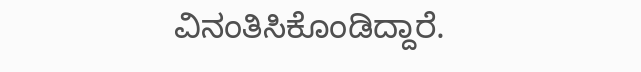ವಿನಂತಿಸಿಕೊಂಡಿದ್ದಾರೆ.